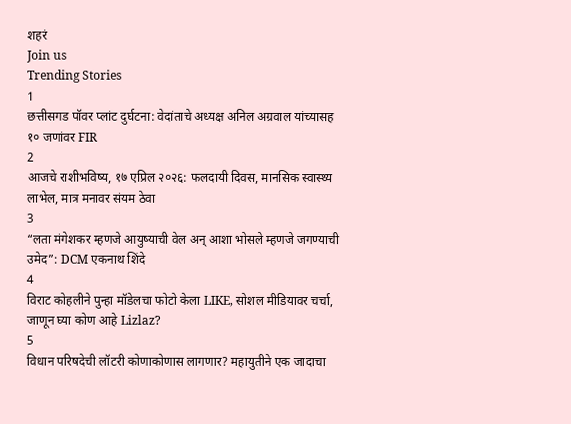शहरं
Join us
Trending Stories
1
छत्तीसगड पॉवर प्लांट दुर्घटना: वेदांताचे अध्यक्ष अनिल अग्रवाल यांच्यासह १० जणांवर FIR
2
आजचे राशीभविष्य, १७ एप्रिल २०२६: फलदायी दिवस, मानसिक स्वास्थ्य लाभेल, मात्र मनावर संयम ठेवा
3
“लता मंगेशकर म्हणजे आयुष्याची वेल अन् आशा भोसले म्हणजे जगण्याची उमेद”: DCM एकनाथ शिंदे
4
विराट कोहलीने पुन्हा मॉडेलचा फोटो केला LIKE, सोशल मीडियावर चर्चा, जाणून घ्या कोण आहे Lizlaz?
5
विधान परिषदेची लॉटरी कोणाकोणास लागणार? महायुतीने एक जादाचा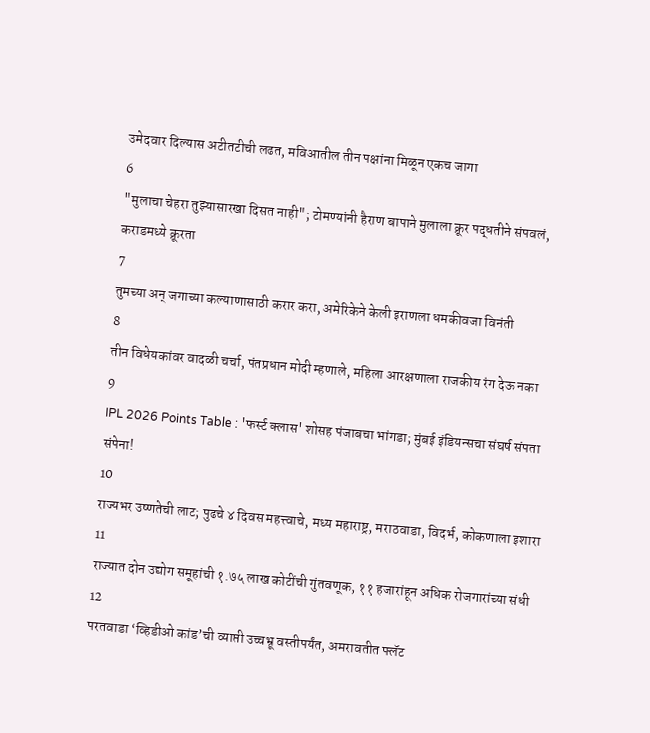उमेदवार दिल्यास अटीतटीची लढत, मविआतील तीन पक्षांना मिळून एकच जागा
6
"मुलाचा चेहरा तुझ्यासारखा दिसत नाही"; टोमण्यांनी हैराण बापाने मुलाला क्रूर पद्धतीने संपवलं, कराडमध्ये क्रूरता
7
तुमच्या अन् जगाच्या कल्याणासाठी करार करा, अमेरिकेने केली इराणला धमकीवजा विनंती
8
तीन विधेयकांवर वादळी चर्चा, पंतप्रधान मोदी म्हणाले, महिला आरक्षणाला राजकीय रंग देऊ नका
9
IPL 2026 Points Table : 'फर्स्ट क्लास' शोसह पंजाबचा भांगडा; मुंबई इंडियन्सचा संघर्ष संपता संपेना!
10
राज्यभर उष्णतेची लाट; पुढचे ४ दिवस महत्त्वाचे, मध्य महाराष्ट्र, मराठवाडा, विदर्भ, कोकणाला इशारा
11
राज्यात दोन उद्योग समूहांची १.७५ लाख कोटींची गुंतवणूक, ११ हजारांहून अधिक रोजगारांच्या संधी
12
परतवाडा ‘व्हिडीओ कांड’ची व्याप्ती उच्चभ्रू वस्तीपर्यंत, अमरावतीत फ्लॅट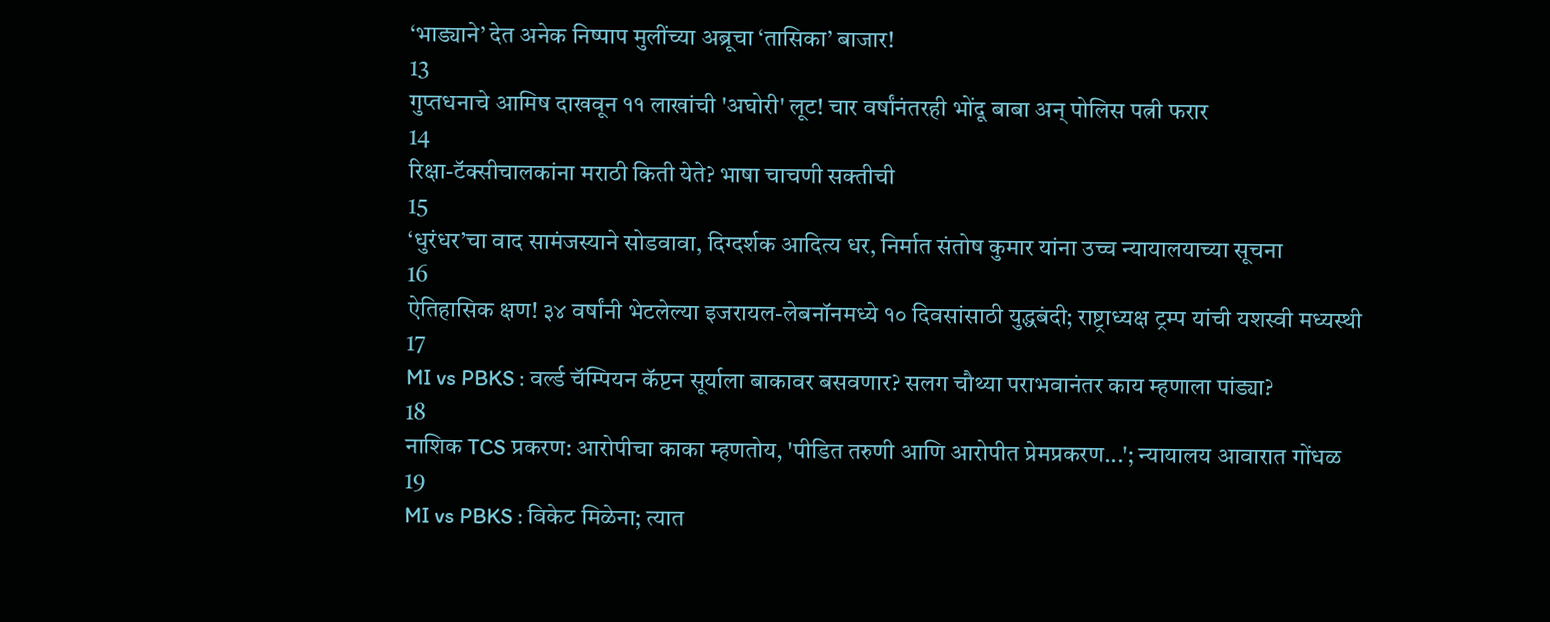‘भाड्याने’ देत अनेक निष्पाप मुलींच्या अब्रूचा ‘तासिका’ बाजार!
13
गुप्तधनाचे आमिष दाखवून ११ लाखांची 'अघोरी' लूट! चार वर्षांनंतरही भोंदू बाबा अन् पोलिस पत्नी फरार
14
रिक्षा-टॅक्सीचालकांना मराठी किती येते? भाषा चाचणी सक्तीची
15
‘धुरंधर’चा वाद सामंजस्याने सोडवावा, दिग्दर्शक आदित्य धर, निर्मात संतोष कुमार यांना उच्च न्यायालयाच्या सूचना
16
ऐतिहासिक क्षण! ३४ वर्षांनी भेटलेल्या इजरायल-लेबनॉनमध्ये १० दिवसांसाठी युद्धबंदी; राष्ट्राध्यक्ष ट्रम्प यांची यशस्वी मध्यस्थी
17
MI vs PBKS : वर्ल्ड चॅम्पियन कॅप्टन सूर्याला बाकावर बसवणार? सलग चौथ्या पराभवानंतर काय म्हणाला पांड्या?
18
नाशिक TCS प्रकरण: आरोपीचा काका म्हणतोय, 'पीडित तरुणी आणि आरोपीत प्रेमप्रकरण...'; न्यायालय आवारात गोंधळ
19
MI vs PBKS : विकेट मिळेना; त्यात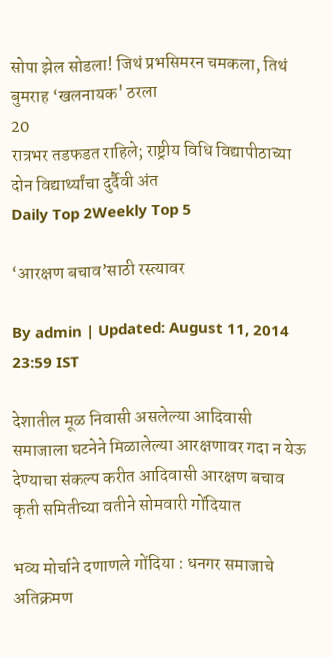सोपा झेल सोडला! जिथं प्रभसिमरन चमकला, तिथं बुमराह ‘खलनायक' ठरला
20
रात्रभर तडफडत राहिले; राष्ट्रीय विधि विद्यापीठाच्या दोन विद्यार्थ्यांचा दुर्दैवी अंत
Daily Top 2Weekly Top 5

‘आरक्षण बचाव’साठी रस्त्यावर

By admin | Updated: August 11, 2014 23:59 IST

देशातील मूळ निवासी असलेल्या आदिवासी समाजाला घटनेने मिळालेल्या आरक्षणावर गदा न येऊ देण्याचा संकल्प करीत आदिवासी आरक्षण बचाव कृती समितीच्या वतीने सोमवारी गोंदियात

भव्य मोर्चाने दणाणले गोंदिया : धनगर समाजाचे अतिक्रमण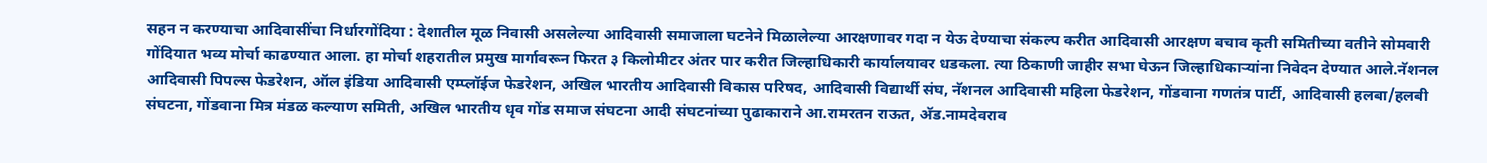सहन न करण्याचा आदिवासींचा निर्धारगोंदिया : देशातील मूळ निवासी असलेल्या आदिवासी समाजाला घटनेने मिळालेल्या आरक्षणावर गदा न येऊ देण्याचा संकल्प करीत आदिवासी आरक्षण बचाव कृती समितीच्या वतीने सोमवारी गोंदियात भव्य मोर्चा काढण्यात आला. हा मोर्चा शहरातील प्रमुख मार्गावरून फिरत ३ किलोमीटर अंतर पार करीत जिल्हाधिकारी कार्यालयावर धडकला. त्या ठिकाणी जाहीर सभा घेऊन जिल्हाधिकाऱ्यांना निवेदन देण्यात आले.नॅशनल आदिवासी पिपल्स फेडरेशन, ऑल इंडिया आदिवासी एम्प्लॉईज फेडरेशन, अखिल भारतीय आदिवासी विकास परिषद, आदिवासी विद्यार्थी संघ, नॅशनल आदिवासी महिला फेडरेशन, गोंडवाना गणतंत्र पार्टी, आदिवासी हलबा/हलबी संघटना, गोंडवाना मित्र मंडळ कल्याण समिती, अखिल भारतीय धृव गोंड समाज संघटना आदी संघटनांच्या पुढाकाराने आ.रामरतन राऊत, अ‍ॅड.नामदेवराव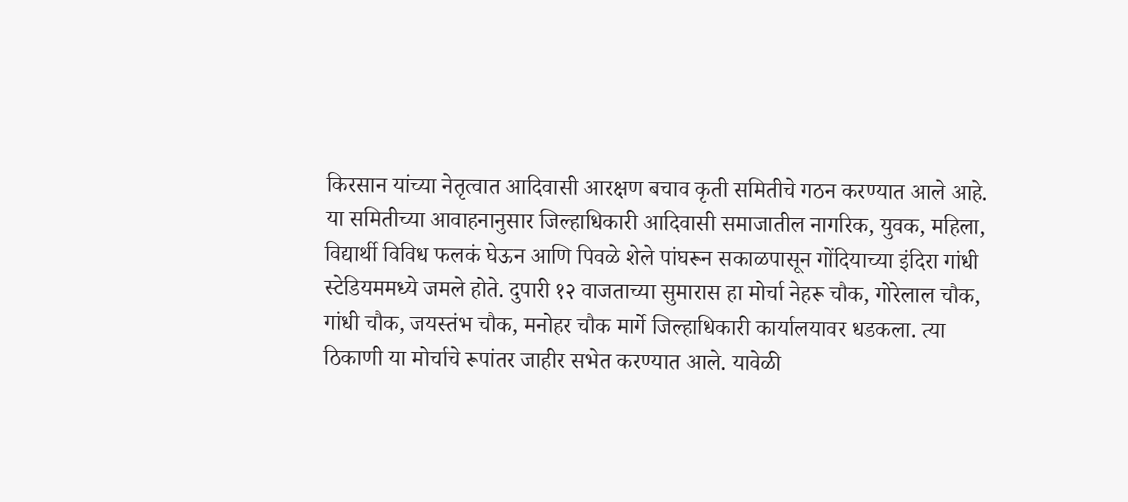किरसान यांच्या नेतृत्वात आदिवासी आरक्षण बचाव कृती समितीचे गठन करण्यात आले आहे. या समितीच्या आवाहनानुसार जिल्हाधिकारी आदिवासी समाजातील नागरिक, युवक, महिला, विद्यार्थी विविध फलकं घेऊन आणि पिवळे शेले पांघरून सकाळपासून गोंदियाच्या इंदिरा गांधी स्टेडियममध्ये जमले होते. दुपारी १२ वाजताच्या सुमारास हा मोर्चा नेहरू चौक, गोरेलाल चौक, गांधी चौक, जयस्तंभ चौक, मनोहर चौक मार्गे जिल्हाधिकारी कार्यालयावर धडकला. त्या ठिकाणी या मोर्चाचे रूपांतर जाहीर सभेत करण्यात आले. यावेळी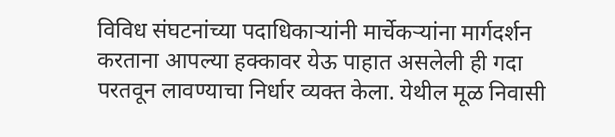विविध संघटनांच्या पदाधिकाऱ्यांनी मार्चेकऱ्यांना मार्गदर्शन करताना आपल्या हक्कावर येऊ पाहात असलेली ही गदा परतवून लावण्याचा निर्धार व्यक्त केला. येथील मूळ निवासी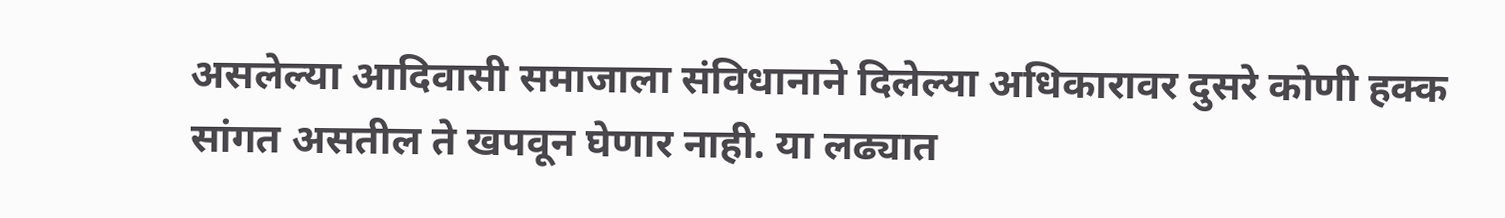असलेल्या आदिवासी समाजाला संविधानाने दिलेल्या अधिकारावर दुसरे कोणी हक्क सांगत असतील ते खपवून घेणार नाही. या लढ्यात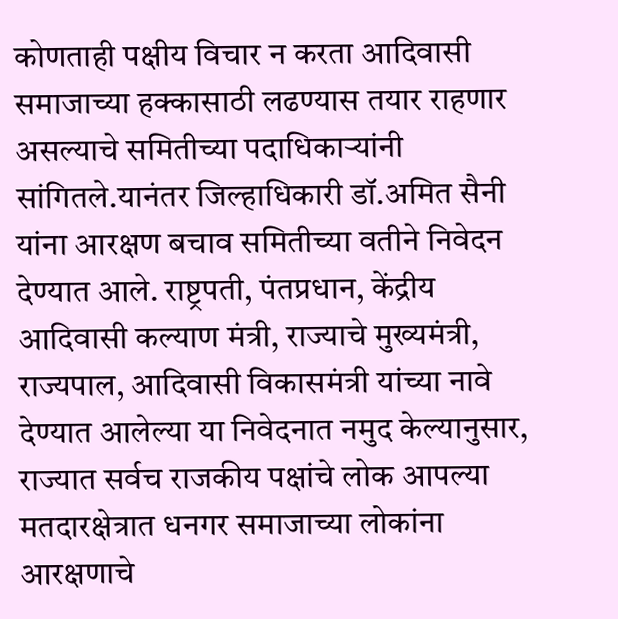कोणताही पक्षीय विचार न करता आदिवासी समाजाच्या हक्कासाठी लढण्यास तयार राहणार असल्याचे समितीच्या पदाधिकाऱ्यांनी सांगितले.यानंतर जिल्हाधिकारी डॉ.अमित सैनी यांना आरक्षण बचाव समितीच्या वतीने निवेदन देण्यात आले. राष्ट्रपती, पंतप्रधान, केंद्रीय आदिवासी कल्याण मंत्री, राज्याचे मुख्यमंत्री, राज्यपाल, आदिवासी विकासमंत्री यांच्या नावे देण्यात आलेल्या या निवेदनात नमुद केल्यानुसार, राज्यात सर्वच राजकीय पक्षांचे लोक आपल्या मतदारक्षेत्रात धनगर समाजाच्या लोकांना आरक्षणाचे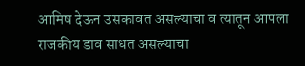आमिष देऊन उसकावत असल्याचा व त्यातून आपला राजकीय डाव साधत असल्याचा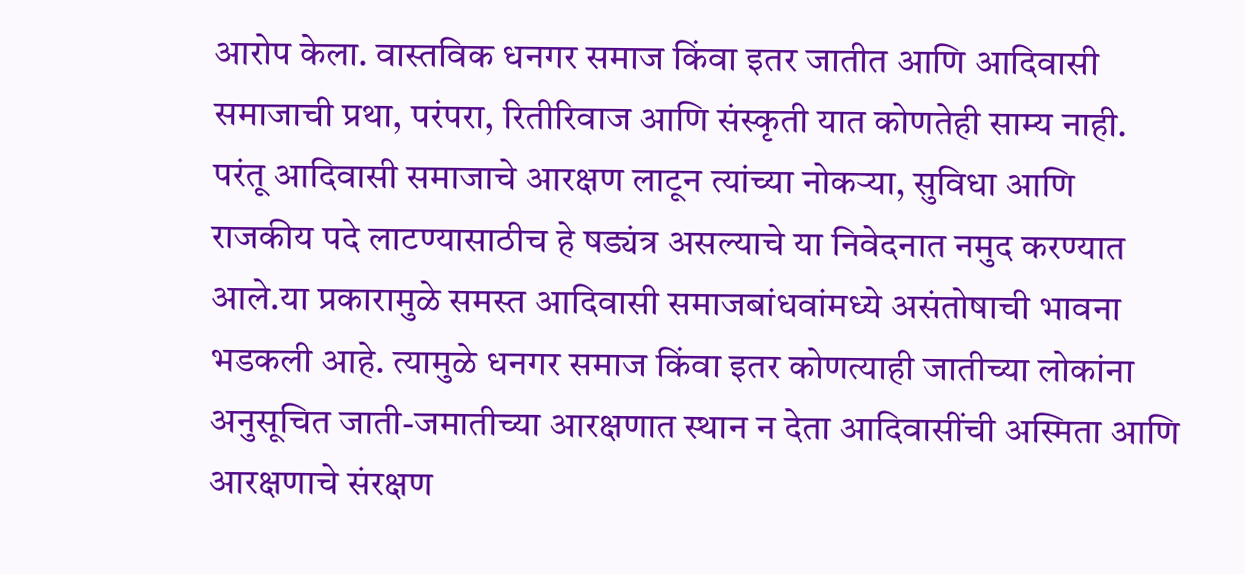आरोप केला. वास्तविक धनगर समाज किंवा इतर जातीत आणि आदिवासी समाजाची प्रथा, परंपरा, रितीरिवाज आणि संस्कृती यात कोणतेही साम्य नाही. परंतू आदिवासी समाजाचे आरक्षण लाटून त्यांच्या नोकऱ्या, सुविधा आणि राजकीय पदे लाटण्यासाठीच हे षड्यंत्र असल्याचे या निवेदनात नमुद करण्यात आले.या प्रकारामुळे समस्त आदिवासी समाजबांधवांमध्ये असंतोषाची भावना भडकली आहे. त्यामुळे धनगर समाज किंवा इतर कोणत्याही जातीच्या लोकांना अनुसूचित जाती-जमातीच्या आरक्षणात स्थान न देता आदिवासींची अस्मिता आणि आरक्षणाचे संरक्षण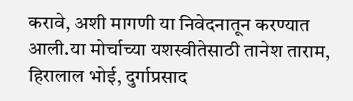करावे, अशी मागणी या निवेदनातून करण्यात आली.या मोर्चाच्या यशस्वीतेसाठी तानेश ताराम, हिरालाल भोई, दुर्गाप्रसाद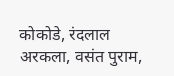कोकोडे, रंदलाल अरकला, वसंत पुराम,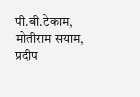पी.बी.टेकाम, मोतीराम सयाम, प्रदीप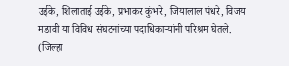उईके, शिलाताई उईके, प्रभाकर कुंभरे, जियालाल पंधरे, विजय मडावी या विविध संघटनांच्या पदाधिकाऱ्यांनी परिश्रम घेतले. (जिल्हा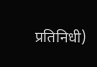प्रतिनिधी)